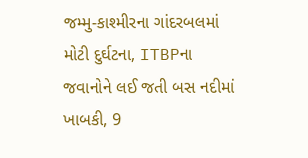જમ્મુ-કાશ્મીરના ગાંદરબલમાં મોટી દુર્ઘટના, ITBPના જવાનોને લઈ જતી બસ નદીમાં ખાબકી, 9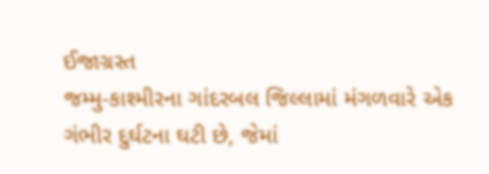ઈજાગ્રસ્ત
જમ્મુ-કાશ્મીરના ગાંદરબલ જિલ્લામાં મંગળવારે એક ગંભીર દુર્ઘટના ઘટી છે, જેમાં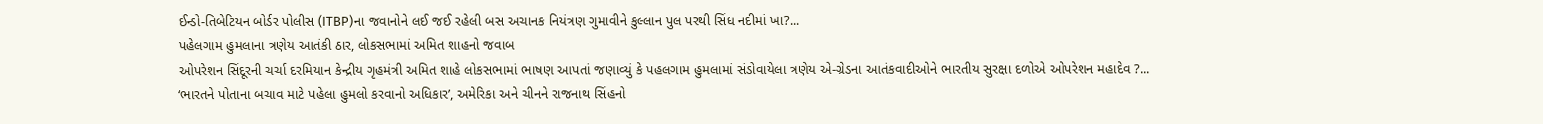ઈન્ડો-તિબેટિયન બોર્ડર પોલીસ (ITBP)ના જવાનોને લઈ જઈ રહેલી બસ અચાનક નિયંત્રણ ગુમાવીને કુલ્લાન પુલ પરથી સિંધ નદીમાં ખા?...
પહેલગામ હુમલાના ત્રણેય આતંકી ઠાર, લોકસભામાં અમિત શાહનો જવાબ
ઓપરેશન સિંદૂરની ચર્ચા દરમિયાન કેન્દ્રીય ગૃહમંત્રી અમિત શાહે લોકસભામાં ભાષણ આપતાં જણાવ્યું કે પહલગામ હુમલામાં સંડોવાયેલા ત્રણેય એ-ગ્રેડના આતંકવાદીઓને ભારતીય સુરક્ષા દળોએ ઓપરેશન મહાદેવ ?...
‘ભારતને પોતાના બચાવ માટે પહેલા હુમલો કરવાનો અધિકાર’, અમેરિકા અને ચીનને રાજનાથ સિંહનો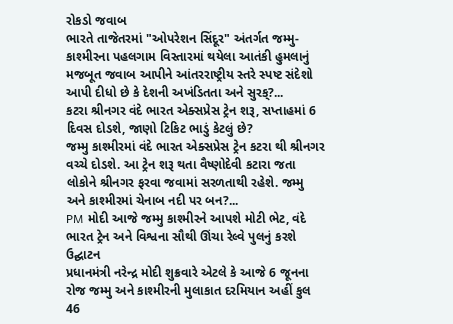રોકડો જવાબ
ભારતે તાજેતરમાં "ઓપરેશન સિંદૂર" અંતર્ગત જમ્મુ-કાશ્મીરના પહલગામ વિસ્તારમાં થયેલા આતંકી હુમલાનું મજબૂત જવાબ આપીને આંતરરાષ્ટ્રીય સ્તરે સ્પષ્ટ સંદેશો આપી દીધો છે કે દેશની અખંડિતતા અને સુરક્?...
કટરા શ્રીનગર વંદે ભારત એક્સપ્રેસ ટ્રેન શરૂ, સપ્તાહમાં 6 દિવસ દોડશે, જાણો ટિકિટ ભાડું કેટલું છે?
જમ્મુ કાશ્મીરમાં વંદે ભારત એક્સપ્રેસ ટ્રેન કટરા થી શ્રીનગર વચ્ચે દોડશે. આ ટ્રેન શરૂ થતા વૈષ્ણોદેવી કટારા જતા લોકોને શ્રીનગર ફરવા જવામાં સરળતાથી રહેશે. જમ્મુ અને કાશ્મીરમાં ચેનાબ નદી પર બન?...
PM મોદી આજે જમ્મુ કાશ્મીરને આપશે મોટી ભેટ, વંદે ભારત ટ્રેન અને વિશ્વના સૌથી ઊંચા રેલ્વે પુલનું કરશે ઉદ્ઘાટન
પ્રધાનમંત્રી નરેન્દ્ર મોદી શુક્રવારે એટલે કે આજે 6 જૂનના રોજ જમ્મુ અને કાશ્મીરની મુલાકાત દરમિયાન અહીં કુલ 46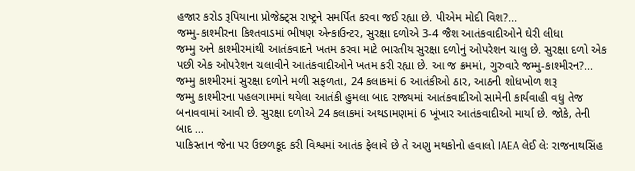હજાર કરોડ રૂપિયાના પ્રોજેક્ટ્સ રાષ્ટ્રને સમર્પિત કરવા જઈ રહ્યા છે. પીએમ મોદી વિશ?...
જમ્મુ-કાશ્મીરના કિશ્તવાડમાં ભીષણ એન્કાઉન્ટર, સુરક્ષા દળોએ 3-4 જૈશ આતંકવાદીઓને ઘેરી લીધા
જમ્મુ અને કાશ્મીરમાંથી આતંકવાદને ખતમ કરવા માટે ભારતીય સુરક્ષા દળોનું ઓપરેશન ચાલુ છે. સુરક્ષા દળો એક પછી એક ઓપરેશન ચલાવીને આતંકવાદીઓને ખતમ કરી રહ્યા છે. આ જ ક્રમમાં, ગુરુવારે જમ્મુ-કાશ્મીરન?...
જમ્મુ કાશ્મીરમાં સુરક્ષા દળોને મળી સફળતા, 24 કલાકમાં 6 આતંકીઓ ઠાર, આઠની શોધખોળ શરૂ
જમ્મુ કાશ્મીરના પહલગામમાં થયેલા આતંકી હુમલા બાદ રાજ્યમાં આતંકવાદીઓ સામેની કાર્યવાહી વધુ તેજ બનાવવામાં આવી છે. સુરક્ષા દળોએ 24 કલાકમાં અથડામણમાં 6 ખૂંખાર આતંકવાદીઓ માર્યા છે. જોકે, તેની બાદ ...
પાકિસ્તાન જેના પર ઉછળકૂદ કરી વિશ્વમાં આતંક ફેલાવે છે તે અણુ મથકોનો હવાલો IAEA લેઈ લેઃ રાજનાથસિંહ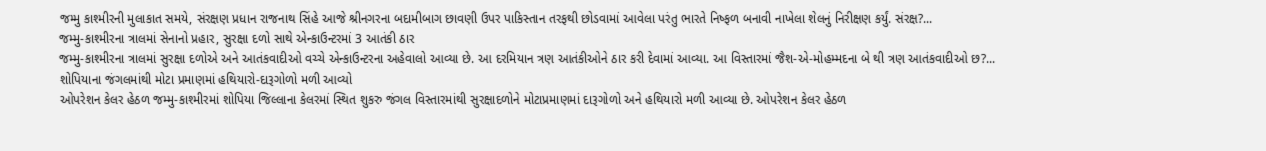જમ્મુ કાશ્મીરની મુલાકાત સમયે, સંરક્ષણ પ્રધાન રાજનાથ સિંહે આજે શ્રીનગરના બદામીબાગ છાવણી ઉપર પાકિસ્તાન તરફથી છોડવામાં આવેલા પરંતુ ભારતે નિષ્ફળ બનાવી નાખેલા શેલનું નિરીક્ષણ કર્યું. સંરક્ષ?...
જમ્મુ-કાશ્મીરના ત્રાલમાં સેનાનો પ્રહાર, સુરક્ષા દળો સાથે એન્કાઉન્ટરમાં 3 આતંકી ઠાર
જમ્મુ-કાશ્મીરના ત્રાલમાં સુરક્ષા દળોએ અને આતંકવાદીઓ વચ્ચે એન્કાઉન્ટરના અહેવાલો આવ્યા છે. આ દરમિયાન ત્રણ આતંકીઓને ઠાર કરી દેવામાં આવ્યા. આ વિસ્તારમાં જૈશ-એ-મોહમ્મદના બે થી ત્રણ આતંકવાદીઓ છ?...
શોપિયાના જંગલમાંથી મોટા પ્રમાણમાં હથિયારો-દારૂગોળો મળી આવ્યો
ઓપરેશન કેલર હેઠળ જમ્મુ-કાશ્મીરમાં શોપિયા જિલ્લાના કેલરમાં સ્થિત શુકરુ જંગલ વિસ્તારમાંથી સુરક્ષાદળોને મોટાપ્રમાણમાં દારૂગોળો અને હથિયારો મળી આવ્યા છે. ઓપરેશન કેલર હેઠળ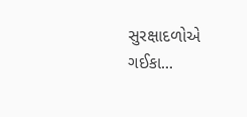સુરક્ષાદળોએ ગઈકા...